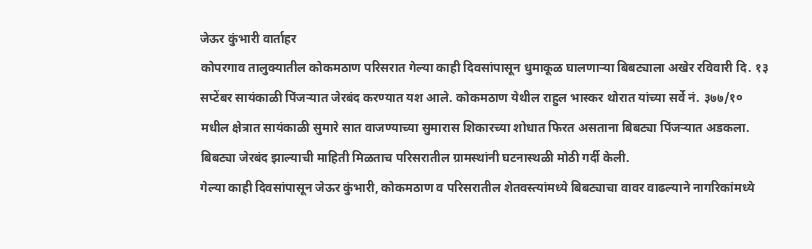जेऊर कुंभारी वार्ताहर
कोपरगाव तालुक्यातील कोकमठाण परिसरात गेल्या काही दिवसांपासून धुमाकूळ घालणाऱ्या बिबट्याला अखेर रविवारी दि. १३ सप्टेंबर सायंकाळी पिंजऱ्यात जेरबंद करण्यात यश आले. कोकमठाण येथील राहुल भास्कर थोरात यांच्या सर्वे नं. ३७७/१० मधील क्षेत्रात सायंकाळी सुमारे सात वाजण्याच्या सुमारास शिकारच्या शोधात फिरत असताना बिबट्या पिंजऱ्यात अडकला. बिबट्या जेरबंद झाल्याची माहिती मिळताच परिसरातील ग्रामस्थांनी घटनास्थळी मोठी गर्दी केली.
गेल्या काही दिवसांपासून जेऊर कुंभारी, कोकमठाण व परिसरातील शेतवस्त्यांमध्ये बिबट्याचा वावर वाढल्याने नागरिकांमध्ये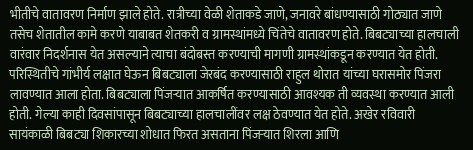भीतीचे वातावरण निर्माण झाले होते. रात्रीच्या वेळी शेताकडे जाणे, जनावरे बांधण्यासाठी गोठ्यात जाणे तसेच शेतातील कामे करणे याबाबत शेतकरी व ग्रामस्थांमध्ये चिंतेचे वातावरण होते. बिबट्याच्या हालचाली वारंवार निदर्शनास येत असल्याने त्याचा बंदोबस्त करण्याची मागणी ग्रामस्थांकडून करण्यात येत होती.
परिस्थितीचे गांभीर्य लक्षात घेऊन बिबट्याला जेरबंद करण्यासाठी राहुल थोरात यांच्या घरासमोर पिंजरा लावण्यात आला होता. बिबट्याला पिंजऱ्यात आकर्षित करण्यासाठी आवश्यक ती व्यवस्था करण्यात आली होती. गेल्या काही दिवसांपासून बिबट्याच्या हालचालींवर लक्ष ठेवण्यात येत होते. अखेर रविवारी सायंकाळी बिबट्या शिकारच्या शोधात फिरत असताना पिंजऱ्यात शिरला आणि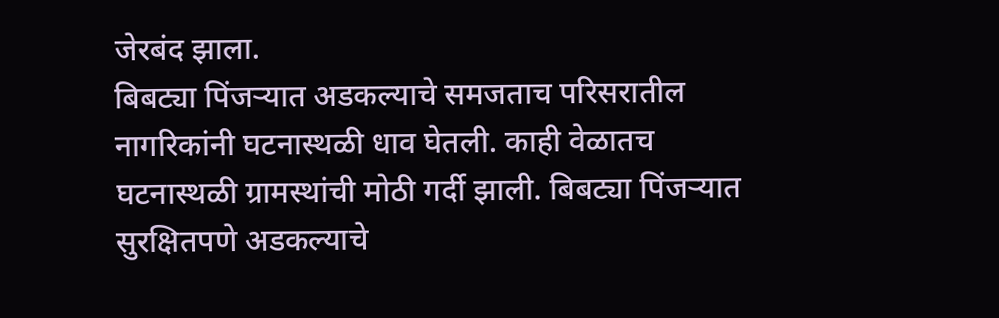जेरबंद झाला.
बिबट्या पिंजऱ्यात अडकल्याचे समजताच परिसरातील नागरिकांनी घटनास्थळी धाव घेतली. काही वेळातच घटनास्थळी ग्रामस्थांची मोठी गर्दी झाली. बिबट्या पिंजऱ्यात सुरक्षितपणे अडकल्याचे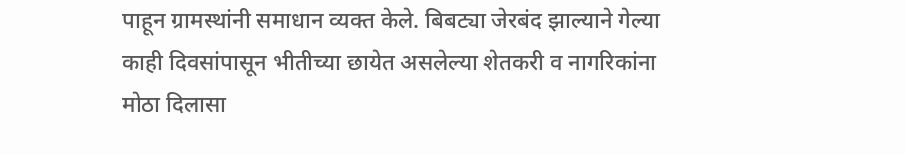पाहून ग्रामस्थांनी समाधान व्यक्त केले. बिबट्या जेरबंद झाल्याने गेल्या काही दिवसांपासून भीतीच्या छायेत असलेल्या शेतकरी व नागरिकांना मोठा दिलासा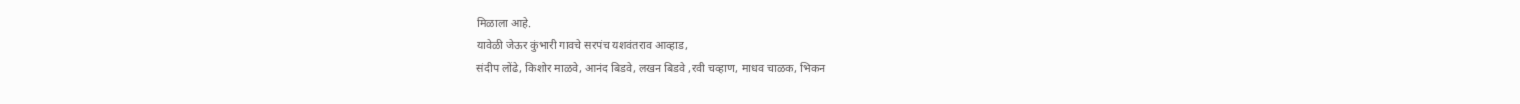मिळाला आहे.
यावेळी जेऊर कुंभारी गावचे सरपंच यशवंतराव आव्हाड,
संदीप लोंढे, किशोर माळवे, आनंद बिडवे, लखन बिडवे ,रवी चव्हाण, माधव चाळक, भिकन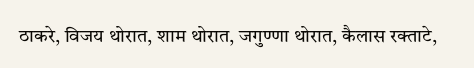ठाकरे, विजय थोरात, शाम थोरात, जगुण्णा थोरात, कैलास रक्ताटे,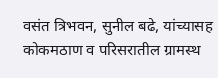वसंत त्रिभवन, सुनील बढे, यांच्यासह कोकमठाण व परिसरातील ग्रामस्थ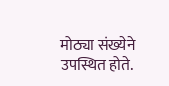मोठ्या संख्येने उपस्थित होते.